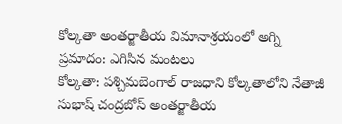కోల్కతా అంతర్జాతీయ విమానాశ్రయంలో అగ్ని ప్రమాదం: ఎగిసిన మంటలు
కోల్కతా: పశ్చిమబెంగాల్ రాజధాని కోల్కతాలోని నేతాజీ సుభాష్ చంద్రబోస్ అంతర్జాతీయ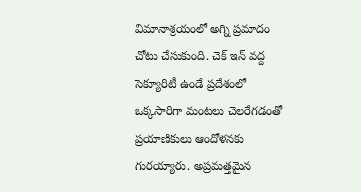విమానాశ్రయంలో అగ్ని ప్రమాదం చోటు చేసుకుంది. చెక్ ఇన్ వద్ద సెక్యూరిటీ ఉండే ప్రదేశంలో ఒక్కసారిగా మంటలు చెలరేగడంతో ప్రయాణికులు ఆందోళనకు గురయ్యారు. అప్రమత్తమైన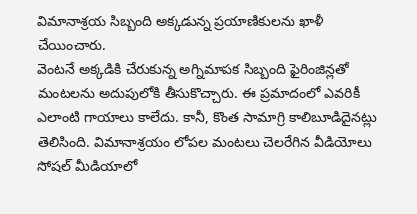విమానాశ్రయ సిబ్బంది అక్కడున్న ప్రయాణికులను ఖాళీ చేయించారు.
వెంటనే అక్కడికి చేరుకున్న అగ్నిమాపక సిబ్బంది ఫైరింజిన్లతో మంటలను అదుపులోకి తీసుకొచ్చారు. ఈ ప్రమాదంలో ఎవరికీ ఎలాంటి గాయాలు కాలేదు. కానీ, కొంత సామాగ్రి కాలిబూడిదైనట్లు తెలిసింది. విమానాశ్రయం లోపల మంటలు చెలరేగిన వీడియోలు సోషల్ మీడియాలో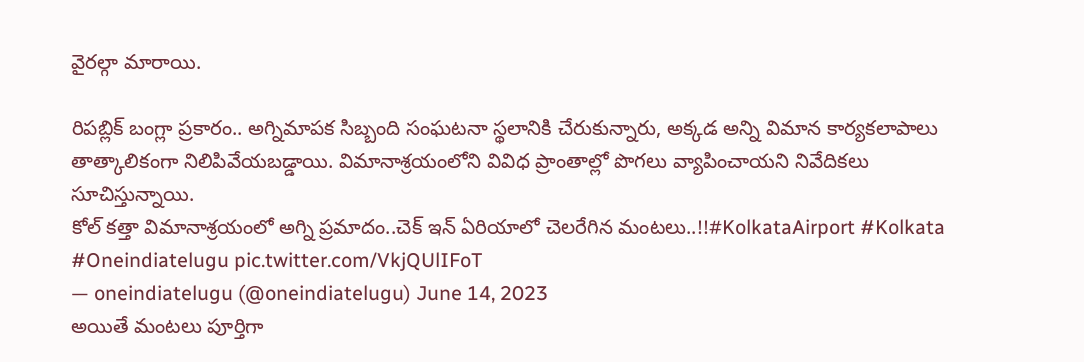వైరల్గా మారాయి.

రిపబ్లిక్ బంగ్లా ప్రకారం.. అగ్నిమాపక సిబ్బంది సంఘటనా స్థలానికి చేరుకున్నారు, అక్కడ అన్ని విమాన కార్యకలాపాలు తాత్కాలికంగా నిలిపివేయబడ్డాయి. విమానాశ్రయంలోని వివిధ ప్రాంతాల్లో పొగలు వ్యాపించాయని నివేదికలు సూచిస్తున్నాయి.
కోల్ కత్తా విమానాశ్రయంలో అగ్ని ప్రమాదం..చెక్ ఇన్ ఏరియాలో చెలరేగిన మంటలు..!!#KolkataAirport #Kolkata #Oneindiatelugu pic.twitter.com/VkjQUlIFoT
— oneindiatelugu (@oneindiatelugu) June 14, 2023
అయితే మంటలు పూర్తిగా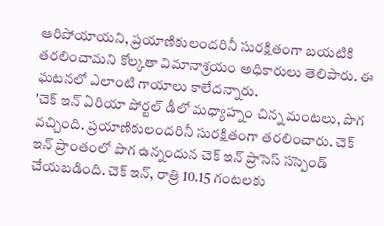ఆరిపోయాయని, ప్రయాణికులందరినీ సురక్షితంగా బయటికి తరలించామని కోల్కతా విమానాశ్రయం అధికారులు తెలిపారు. ఈ ఘటనలో ఎలాంటి గాయాలు కాలేదన్నారు.
'చెక్ ఇన్ ఏరియా పోర్టల్ డీలో మధ్యాహ్నం చిన్న మంటలు, పొగ వచ్చింది. ప్రయాణికులందరినీ సురక్షితంగా తరలించారు. చెక్ ఇన్ ప్రాంతంలో పొగ ఉన్నందున చెక్ ఇన్ ప్రాసెస్ సస్పెండ్ చేయబడింది. చెక్ ఇన్, రాత్రి 10.15 గంటలకు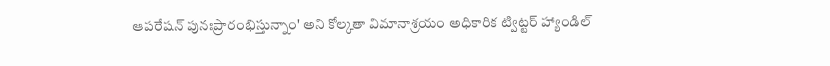ఆపరేషన్ పునఃప్రారంభిస్తున్నాం' అని కోల్కతా విమానాశ్రయం అధికారిక ట్విట్టర్ హ్యాండిల్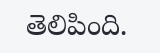తెలిపింది.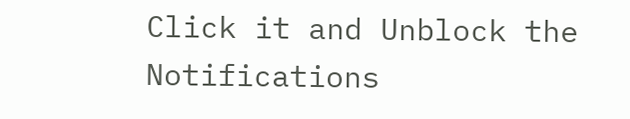Click it and Unblock the Notifications